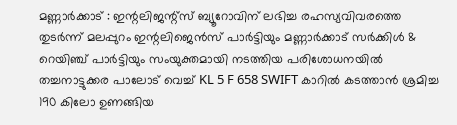മണ്ണാർക്കാട് : ഇന്റലിജന്റ്സ് ബ്യൂറോവിന് ലഭിച്ച രഹസ്യവിവരത്തെ തുടർന്ന് മലപ്പുറം ഇന്റലിജെൻസ് പാർട്ടിയും മണ്ണാർക്കാട് സർക്കിൾ & റെയിഞ്ച് പാർട്ടിയും സംയുക്തമായി നടത്തിയ പരിശോധനയിൽ തച്ചനാട്ടുക്കര പാലോട് വെച്ച് KL 5 F 658 SWIFT കാറിൽ കടത്താൻ ശ്രമിച്ച 190 കിലോ ഉണങ്ങിയ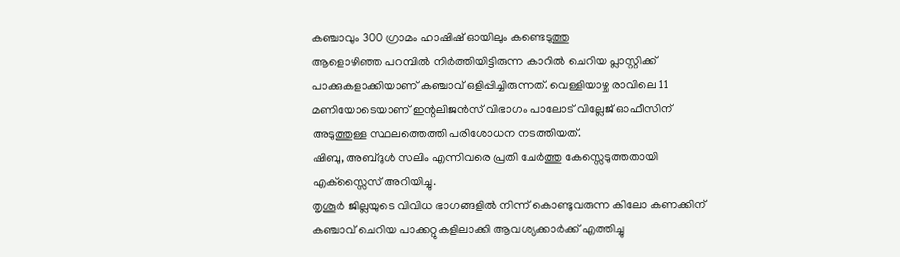കഞ്ചാവും 300 ഗ്രാമം ഹാഷിഷ് ഓയിലും കണ്ടെടുത്തു
ആളൊഴിഞ്ഞ പറമ്പിൽ നിർത്തിയിട്ടിരുന്ന കാറിൽ ചെറിയ പ്ലാസ്റ്റിക്ക് പാക്കുകളാക്കിയാണ് കഞ്ചാവ് ഒളിപ്പിച്ചിരുന്നത്. വെള്ളിയാഴ്ച രാവിലെ 11 മണിയോടെയാണ് ഇന്റലിജൻസ് വിഭാഗം പാലോട് വില്ലേജ് ഓഫീസിന് അടുത്തുള്ള സ്ഥലത്തെത്തി പരിശോധന നടത്തിയത്.
ഷിബു, അബ്ദുൾ സലിം എന്നിവരെ പ്രതി ചേർത്തു കേസ്സെടുത്തതായി എക്സ്സൈസ് അറിയിച്ചു.
തൃശൂർ ജില്ലയുടെ വിവിധ ഭാഗങ്ങളിൽ നിന്ന് കൊണ്ടുവരുന്ന കിലോ കണക്കിന് കഞ്ചാവ് ചെറിയ പാക്കറ്റുകളിലാക്കി ആവശ്യക്കാർക്ക് എത്തിച്ചു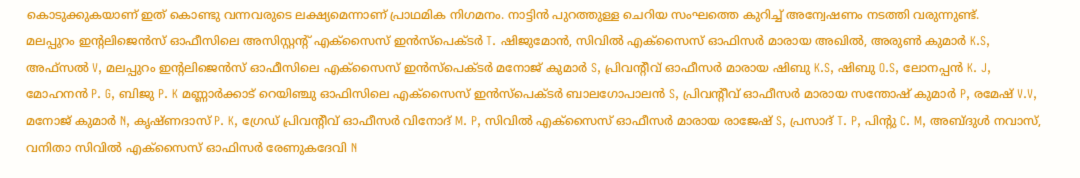കൊടുക്കുകയാണ് ഇത് കൊണ്ടു വന്നവരുടെ ലക്ഷ്യമെന്നാണ് പ്രാഥമിക നിഗമനം. നാട്ടിൻ പുറത്തുള്ള ചെറിയ സംഘത്തെ കുറിച്ച് അന്വേഷണം നടത്തി വരുന്നുണ്ട്.
മലപ്പുറം ഇന്റലിജെൻസ് ഓഫീസിലെ അസിസ്റ്റന്റ് എക്സൈസ് ഇൻസ്പെക്ടർ T. ഷിജുമോൻ, സിവിൽ എക്സൈസ് ഓഫിസർ മാരായ അഖിൽ, അരുൺ കുമാർ K.S, അഫ്സൽ V, മലപ്പുറം ഇന്റലിജെൻസ് ഓഫീസിലെ എക്സൈസ് ഇൻസ്പെക്ടർ മനോജ് കുമാർ S, പ്രിവന്റീവ് ഓഫീസർ മാരായ ഷിബു K.S, ഷിബു O.S, ലോനപ്പൻ K. J, മോഹനൻ P. G, ബിജു P. K മണ്ണാർക്കാട് റെയിഞ്ചു ഓഫിസിലെ എക്സൈസ് ഇൻസ്പെക്ടർ ബാലഗോപാലൻ S, പ്രിവന്റീവ് ഓഫീസർ മാരായ സന്തോഷ് കുമാർ P, രമേഷ് V.V, മനോജ് കുമാർ N, കൃഷ്ണദാസ് P. K, ഗ്രേഡ് പ്രിവന്റീവ് ഓഫീസർ വിനോദ് M. P, സിവിൽ എക്സൈസ് ഓഫീസർ മാരായ രാജേഷ് S, പ്രസാദ് T. P, പിന്റു C. M, അബ്ദുൾ നവാസ്, വനിതാ സിവിൽ എക്സൈസ് ഓഫിസർ രേണുകദേവി N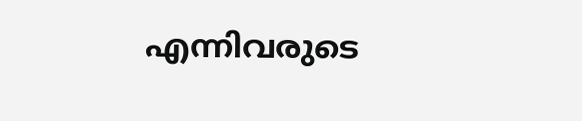എന്നിവരുടെ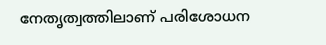നേതൃത്വത്തിലാണ് പരിശോധന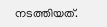നടത്തിയത്.